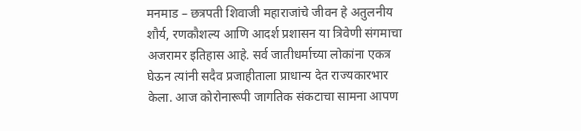मनमाड – छत्रपती शिवाजी महाराजांचे जीवन हे अतुलनीय शौर्य, रणकौशल्य आणि आदर्श प्रशासन या त्रिवेणी संगमाचा अजरामर इतिहास आहे. सर्व जातीधर्माच्या लोकांना एकत्र घेऊन त्यांनी सदैव प्रजाहीताला प्राधान्य देत राज्यकारभार केला. आज कोरोनारूपी जागतिक संकटाचा सामना आपण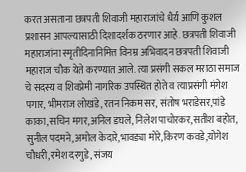करत असताना छत्रपती शिवाजी महाराजांचे धैर्य़ आणि कुशल प्रशासन आपल्यासाठी दिशादर्शक ठरणार आहे. छत्रपती शिवाजी महाराजांना स्मृतीदिनानिमित्त विनम्र अभिवादन छत्रपती शिवाजी महाराज चौक येते करण्यात आले. त्या प्रसंगी सकल मराठा समाज चे सदस्य व शिवप्रेमी नागरिक उपस्थित होते व त्याप्रसंगी मंगेश पगार, भीमराज लोखंडे, रतन निकम सर, संतोष भराडेसर,पांडे काका,सचिन मगर,अनिल डघले, निलेश पाचोरकर,सतीश बहोत, सुनील पदमने,अमोल केदारे,भावड्या मोरे,किरण कवडे,योगेश चौधरी,रमेश दरगुडे, संजय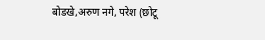बोडखे,अरुण नगे, परेश (छोटू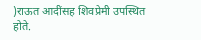)राऊत आदींसह शिवप्रेमी उपस्थित होते.